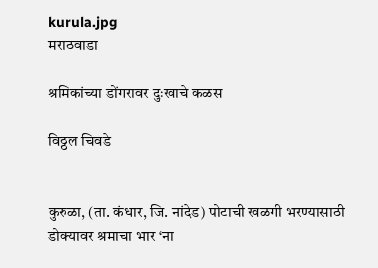kurula.jpg
मराठवाडा

श्रमिकांच्या डोंगरावर दुःखाचे कळस

विठ्ठल चिवडे


कुरुळा, (ता. कंधार, जि. नांदेड) पोटाची खळगी भरण्यासाठी डोक्यावर श्रमाचा भार ‘ना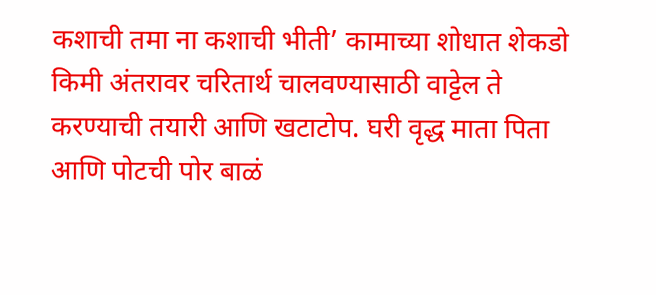कशाची तमा ना कशाची भीती’ कामाच्या शोधात शेकडो किमी अंतरावर चरितार्थ चालवण्यासाठी वाट्टेल ते करण्याची तयारी आणि खटाटोप. घरी वृद्ध माता पिता आणि पोटची पोर बाळं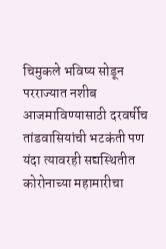चिमुकले भविष्य सोडून परराज्यात नशीब आजमाविण्यासाठी दरवर्षीच तांडवासियांची भटकंती पण यंदा त्यावरही सद्यस्थितीत कोरोनाच्या महामारीचा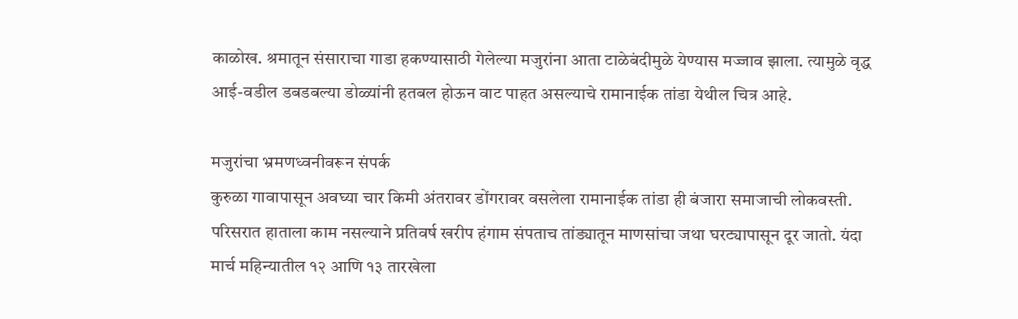काळोख. श्रमातून संसाराचा गाडा हकण्यासाठी गेलेल्या मजुरांना आता टाळेबंदीमुळे येण्यास मज्जाव झाला. त्यामुळे वृद्ध आई-वडील डबडबल्या डोळ्यांनी हतबल होऊन वाट पाहत असल्याचे रामानाईक तांडा येथील चित्र आहे.

मजुरांचा भ्रमणध्वनीवरून संपर्क
कुरुळा गावापासून अवघ्या चार किमी अंतरावर डोंगरावर वसलेला रामानाईक तांडा ही बंजारा समाजाची लोकवस्ती. परिसरात हाताला काम नसल्याने प्रतिवर्ष खरीप हंगाम संपताच तांड्यातून माणसांचा जथा घरट्यापासून दूर जातो. यंदा मार्च महिन्यातील १२ आणि १३ तारखेला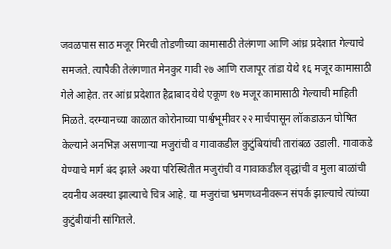जवळपास साठ मजूर मिरची तोडणीच्या कामासाठी तेलंगणा आणि आंध्र प्रदेशात गेल्याचे समजते. त्यापैकी तेलंगणात मेनकुर गावी २७ आणि राजापूर तांडा येथे १६ मजूर कामासाठी गेले आहेत. तर आंध्र प्रदेशात हैद्राबाद येथे एकूण १७ मजूर कामासाठी गेल्याची माहिती मिळते. दरम्यानच्या काळात कोरोनाच्या पार्श्वभूमीवर २२ मार्चपासून लॉकडाऊन घोषित केल्याने अनभिज्ञ असणाऱ्या मजुरांची व गावाकडील कुटुंबियांची तारांबळ उडाली. गावाकडे येण्याचे मार्ग बंद झाले अश्या परिस्थितीत मजुरांची व गावाकडील वृद्धांची व मुला बाळांची दयनीय अवस्था झाल्याचे चित्र आहे. या मजुरांचा भ्रमणध्वनीवरून संपर्क झाल्याचे त्यांच्या कुटुंबीयांनी सांगितले.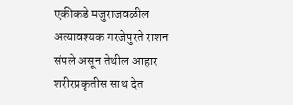एकीकडे मजुराजवळील अत्यावश्यक गरजेपुरते राशन संपले असून तेथील आहार शरीरप्रकृतीस साथ देत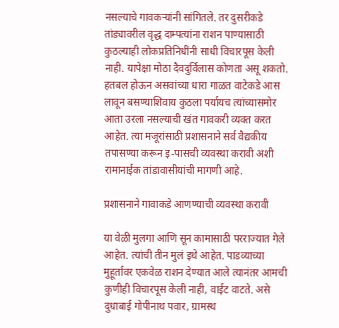नसल्याचे गावकऱ्यांनी सांगितले. तर दुसरीकडे तांड्यावरील वृद्ध दाम्पत्यांना राशन पाण्यासाठी कुठल्याही लोकप्रतिनिधींनी साधी विचारपूस केली नाही. यापेक्षा मोठा दैवदुर्विलास कोणता असू शकतो. हतबल होऊन असवांच्या धारा गाळत वाटेकडे आस लावून बसण्याशिवाय कुठला पर्यायच त्यांच्यासमोर आता उरला नसल्याची खंत गावकरी व्यक्त करत आहेत. त्या मजूरांसाठी प्रशासनाने सर्व वैद्यकीय तपासण्या करून इ-पासची व्यवस्था करावी अशी रामानाईक तांडावासीयांची मागणी आहे.

प्रशासनाने गावाकडे आणण्याची व्यवस्था करावी

या वेळी मुलगा आणि सून कामासाठी परराज्यात गेले आहेत. त्यांची तीन मुलं इथे आहेत. पाडव्याच्या मुहूर्तावर एकवेळ राशन देण्यात आले त्यानंतर आमची कुणीही विचारपूस केली नाही, वाईट वाटते. असे दुधाबाई गोपीनाथ पवार, ग्रामस्थ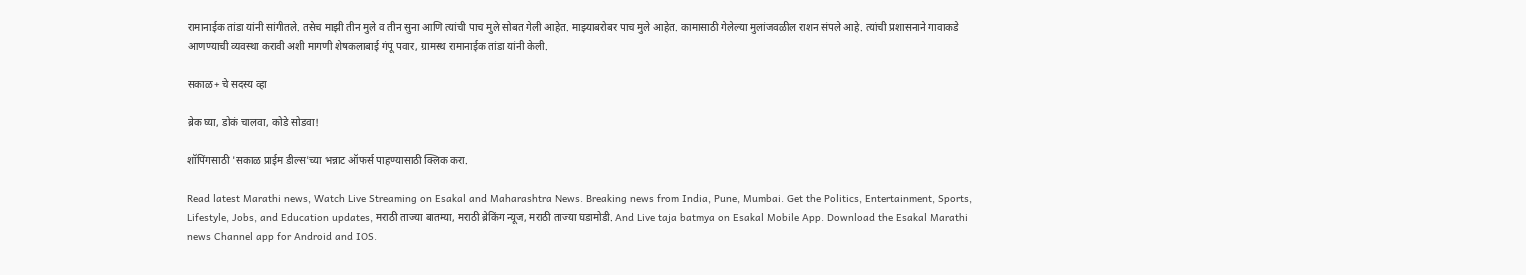रामानाईक तांडा यांनी सांगीतले. तसेच माझी तीन मुले व तीन सुना आणि त्यांची पाच मुले सोबत गेली आहेत. माझ्याबरोबर पाच मुले आहेत. कामासाठी गेलेल्या मुलांजवळील राशन संपले आहे. त्यांची प्रशासनाने गावाकडे आणण्याची व्यवस्था करावी अशी मागणी शेषकलाबाई गंपू पवार, ग्रामस्थ रामानाईक तांडा यांनी केली.

सकाळ+ चे सदस्य व्हा

ब्रेक घ्या, डोकं चालवा, कोडे सोडवा!

शॉपिंगसाठी 'सकाळ प्राईम डील्स'च्या भन्नाट ऑफर्स पाहण्यासाठी क्लिक करा.

Read latest Marathi news, Watch Live Streaming on Esakal and Maharashtra News. Breaking news from India, Pune, Mumbai. Get the Politics, Entertainment, Sports, Lifestyle, Jobs, and Education updates, मराठी ताज्या बातम्या, मराठी ब्रेकिंग न्यूज, मराठी ताज्या घडामोडी. And Live taja batmya on Esakal Mobile App. Download the Esakal Marathi news Channel app for Android and IOS.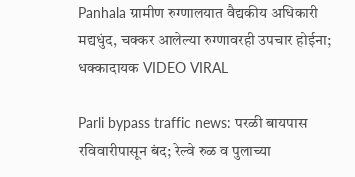Panhala ग्रामीण रुग्णालयात वैद्यकीय अधिकारी मद्यधुंद, चक्कर आलेल्या रुग्णावरही उपचार होईना; धक्कादायक VIDEO VIRAL

Parli bypass traffic news: परळी बायपास रविवारीपासून बंद; रेल्वे रुळ व पुलाच्या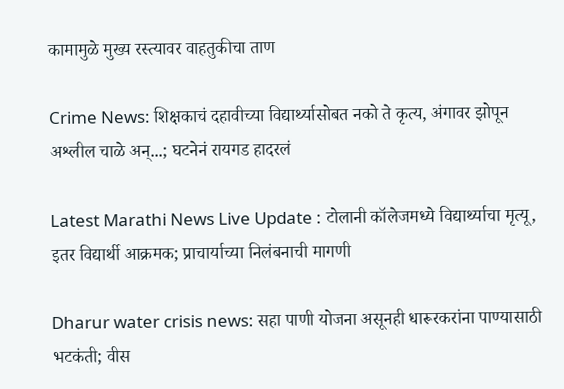कामामुळे मुख्य रस्त्यावर वाहतुकीचा ताण

Crime News: शिक्षकाचं दहावीच्या विद्यार्थ्यासोबत नको ते कृत्य, अंगावर झोपून अश्लील चाळे अन्...; घटनेनं रायगड हादरलं

Latest Marathi News Live Update : टोलानी कॉलेजमध्ये विद्यार्थ्याचा मृत्यू, इतर विद्यार्थी आक्रमक; प्राचार्याच्या निलंबनाची मागणी

Dharur water crisis news: सहा पाणी योजना असूनही धारूरकरांना पाण्यासाठी भटकंती; वीस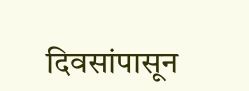दिवसांपासून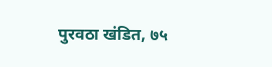पुरवठा खंडित, ७५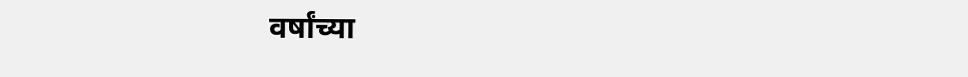वर्षांच्या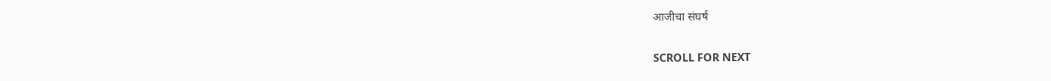आजीचा संघर्ष

SCROLL FOR NEXT